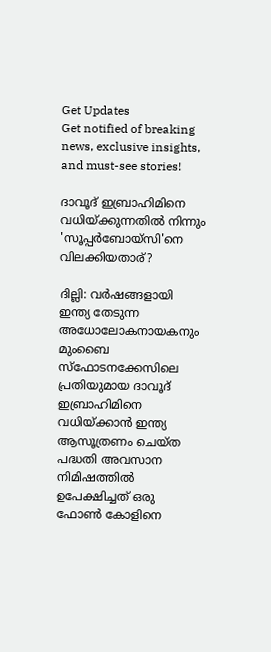Get Updates
Get notified of breaking news, exclusive insights, and must-see stories!

ദാവൂദ് ഇബ്രാഹിമിനെ വധിയ്ക്കുന്നതില്‍ നിന്നും 'സൂപ്പര്‍ബോയ്സി'നെ വിലക്കിയതാര്?

ദില്ലി: വര്‍ഷങ്ങളായി ഇന്ത്യ തേടുന്ന അധോലോകനായകനും മുംബൈ സ്‌ഫോടനക്കേസിലെ പ്രതിയുമായ ദാവൂദ് ഇബ്രാഹിമിനെ വധിയ്ക്കാന്‍ ഇന്ത്യ ആസൂത്രണം ചെയ്ത പദ്ധതി അവസാന നിമിഷത്തില്‍ ഉപേക്ഷിച്ചത് ഒരു ഫോണ്‍ കോളിനെ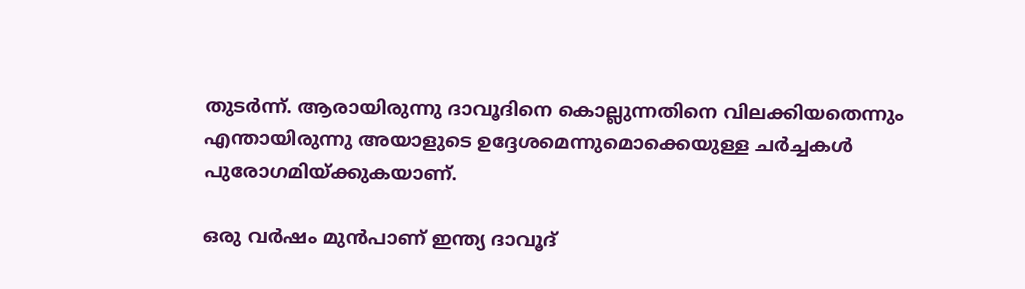തുടര്‍ന്ന്. ആരായിരുന്നു ദാവൂദിനെ കൊല്ലുന്നതിനെ വിലക്കിയതെന്നും എന്തായിരുന്നു അയാളുടെ ഉദ്ദേശമെന്നുമൊക്കെയുള്ള ചര്‍ച്ചകള്‍ പുരോഗമിയ്ക്കുകയാണ്.

ഒരു വര്‍ഷം മുന്‍പാണ് ഇന്ത്യ ദാവൂദ്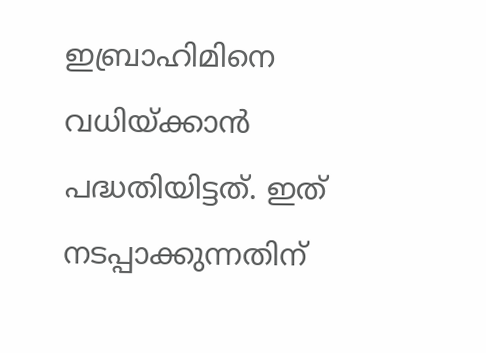ഇബ്രാഹിമിനെ വധിയ്ക്കാന്‍ പദ്ധതിയിട്ടത്. ഇത് നടപ്പാക്കുന്നതിന്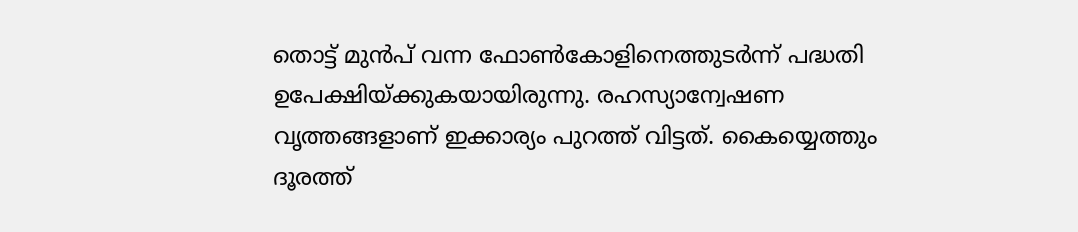തൊട്ട് മുന്‍പ് വന്ന ഫോണ്‍കോളിനെത്തുടര്‍ന്ന് പദ്ധതി ഉപേക്ഷിയ്ക്കുകയായിരുന്നു. രഹസ്യാന്വേഷണ വൃത്തങ്ങളാണ് ഇക്കാര്യം പുറത്ത് വിട്ടത്. കൈയ്യെത്തും ദൂരത്ത്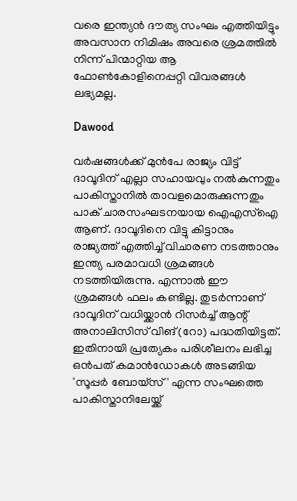വരെ ഇന്ത്യന്‍ ദൗത്യ സംഘം എത്തിയിട്ടും അവസാന നിമിഷം അവരെ ശ്രമത്തില്‍ നിന്ന് പിന്മാറ്റിയ ആ ഫോണ്‍കോളിനെപ്പറ്റി വിവരങ്ങള്‍ ലഭ്യമല്ല.

Dawood

വര്‍ഷങ്ങള്‍ക്ക് മുന്‍പേ രാജ്യം വിട്ട് ദാവൂദിന് എല്ലാ സഹായവും നല്‍കുന്നതും പാകിസ്താനില്‍ താവളമൊരുക്കുന്നതും പാക് ചാരസംഘടനയായ ഐഎസ്‌ഐ ആണ്. ദാവൂദിനെ വിട്ടു കിട്ടാനും രാജ്യത്ത് എത്തിച്ച് വിചാരണ നടത്താനും ഇന്ത്യ പരമാവധി ശ്രമങ്ങള്‍ നടത്തിയിരുന്നു. എന്നാല്‍ ഈ ശ്രമങ്ങള്‍ ഫലം കണ്ടില്ല. തുടര്‍ന്നാണ് ദാവൂദിന് വധിയ്ക്കാന്‍ റിസര്‍ച്ച് ആന്റ് അനാലിസിസ് വിങ് (റോ) പദ്ധതിയിട്ടത്. ഇതിനായി പ്രത്യേകം പരിശീലനം ലഭിച്ച ഒന്‍പത് കമാന്‍ഡോകള്‍ അടങ്ങിയ 'സൂപ്പര്‍ ബോയ്‌സ്' എന്ന സംഘത്തെ പാകിസ്താനിലേയ്ക്ക്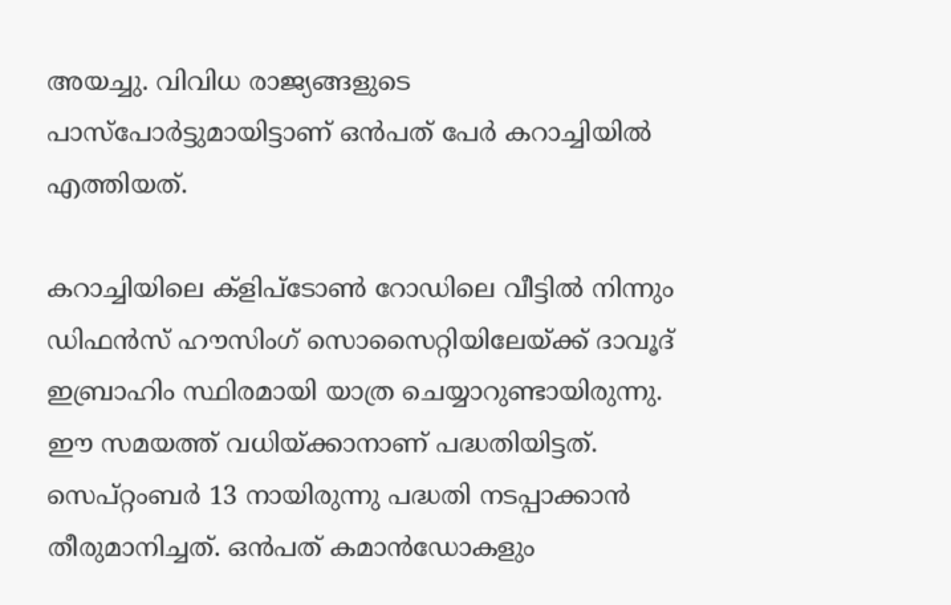അയച്ചു. വിവിധ രാജ്യങ്ങളുടെ പാസ്‌പോര്‍ട്ടുമായിട്ടാണ് ഒന്‍പത് പേര്‍ കറാച്ചിയില്‍ എത്തിയത്.

കറാച്ചിയിലെ ക്ളിപ്‌ടോണ്‍ റോഡിലെ വീട്ടില്‍ നിന്നും ഡിഫന്‍സ് ഹൗസിംഗ് സൊസൈറ്റിയിലേയ്ക്ക് ദാവൂദ് ഇബ്രാഹിം സ്ഥിരമായി യാത്ര ചെയ്യാറുണ്ടായിരുന്നു. ഈ സമയത്ത് വധിയ്ക്കാനാണ് പദ്ധതിയിട്ടത്. സെപ്റ്റംബര്‍ 13 നായിരുന്നു പദ്ധതി നടപ്പാക്കാന്‍ തീരുമാനിച്ചത്. ഒന്‍പത് കമാന്‍ഡോകളും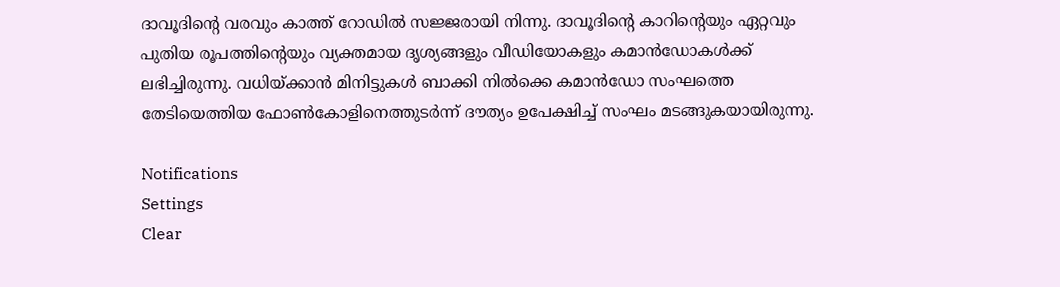ദാവൂദിന്റെ വരവും കാത്ത് റോഡില്‍ സജ്ജരായി നിന്നു. ദാവൂദിന്റെ കാറിന്റെയും ഏറ്റവും പുതിയ രൂപത്തിന്റെയും വ്യക്തമായ ദൃശ്യങ്ങളും വീഡിയോകളും കമാന്‍ഡോകള്‍ക്ക് ലഭിച്ചിരുന്നു. വധിയ്ക്കാന്‍ മിനിട്ടുകള്‍ ബാക്കി നില്‍ക്കെ കമാന്‍ഡോ സംഘത്തെ തേടിയെത്തിയ ഫോണ്‍കോളിനെത്തുടര്‍ന്ന് ദൗത്യം ഉപേക്ഷിച്ച് സംഘം മടങ്ങുകയായിരുന്നു.

Notifications
Settings
Clear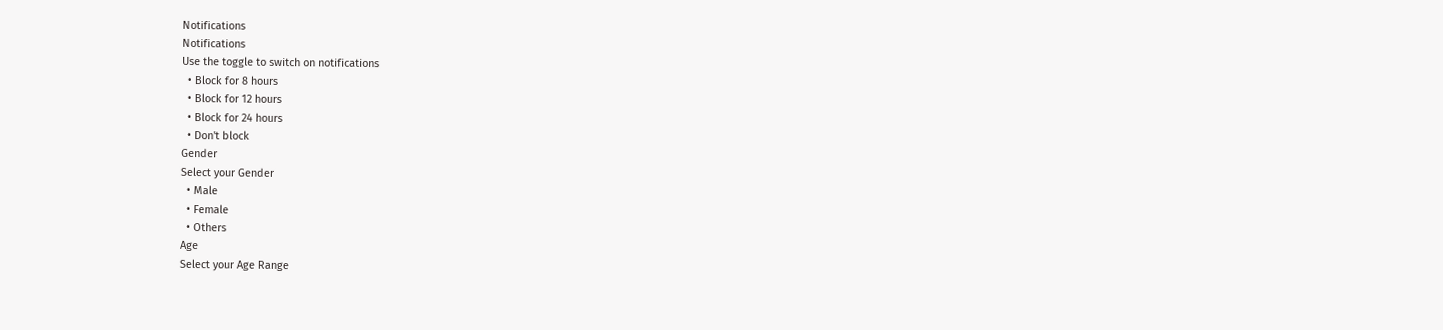Notifications
Notifications
Use the toggle to switch on notifications
  • Block for 8 hours
  • Block for 12 hours
  • Block for 24 hours
  • Don't block
Gender
Select your Gender
  • Male
  • Female
  • Others
Age
Select your Age Range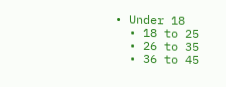• Under 18
  • 18 to 25
  • 26 to 35
  • 36 to 45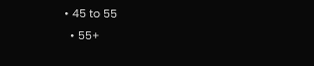• 45 to 55
  • 55+